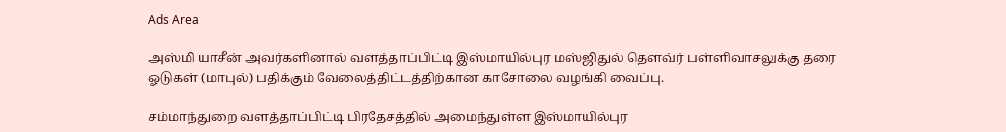Ads Area

அஸ்மி யாசீன் அவர்களினால் வளத்தாப்பிட்டி இஸ்மாயில்புர மஸ்ஜிதுல் தௌவ்ர் பள்ளிவாசலுக்கு தரை ஓடுகள் (மாபுல்) பதிக்கும் வேலைத்திட்டத்திற்கான காசோலை வழங்கி வைப்பு.

சம்மாந்துறை வளத்தாப்பிட்டி பிரதேசத்தில் அமைந்துள்ள இஸ்மாயில்புர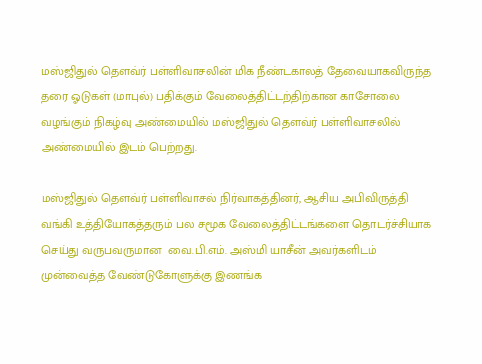மஸ்ஜிதுல் தௌவ்ர் பள்ளிவாசலின் மிக நீண்டகாலத் தேவையாகவிருந்த தரை ஓடுகள் (மாபுல்) பதிக்கும் வேலைத்திட்டற்திற்கான காசோலை வழங்கும் நிகழ்வு அண்மையில் மஸ்ஜிதுல் தௌவ்ர் பள்ளிவாசலில் அண்மையில் இடம் பெற்றது.

மஸ்ஜிதுல் தௌவ்ர் பள்ளிவாசல் நிர்வாகத்தினர், ஆசிய அபிவிருத்தி வங்கி உத்தியோகத்தரும் பல சமூக வேலைத்திட்டங்களை தொடர்ச்சியாக செய்து வருபவருமான  வை.பி.எம். அஸ்மி யாசீன் அவர்களிடம் முன்வைத்த வேண்டுகோளுக்கு இணங்க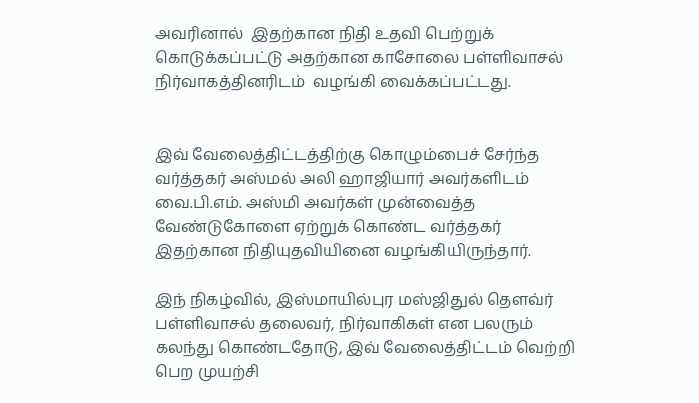அவரினால்  இதற்கான நிதி உதவி பெற்றுக் கொடுக்கப்பட்டு அதற்கான காசோலை பள்ளிவாசல் நிர்வாகத்தினரிடம்  வழங்கி வைக்கப்பட்டது.


இவ் வேலைத்திட்டத்திற்கு கொழும்பைச் சேர்ந்த வர்த்தகர் அஸ்மல் அலி ஹாஜியார் அவர்களிடம் வை.பி.எம். அஸ்மி அவர்கள் முன்வைத்த வேண்டுகோளை ஏற்றுக் கொண்ட வர்த்தகர் இதற்கான நிதியுதவியினை வழங்கியிருந்தார்.

இந் நிகழ்வில், இஸ்மாயில்புர மஸ்ஜிதுல் தௌவ்ர் பள்ளிவாசல் தலைவர், நிர்வாகிகள் என பலரும் கலந்து கொண்டதோடு, இவ் வேலைத்திட்டம் வெற்றி பெற முயற்சி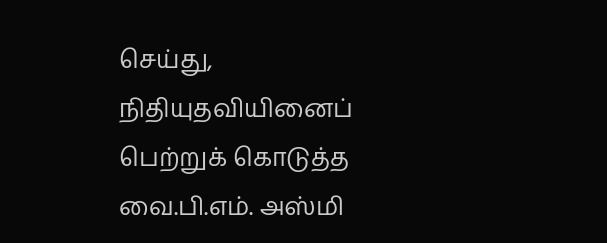செய்து, நிதியுதவியினைப் பெற்றுக் கொடுத்த வை.பி.எம். அஸ்மி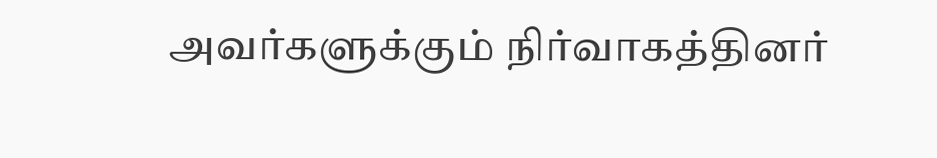அவர்களுக்கும் நிர்வாகத்தினர்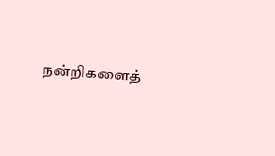நன்றிகளைத்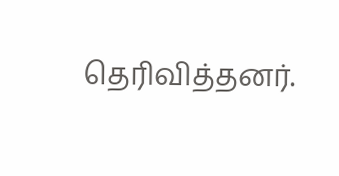தெரிவித்தனர்.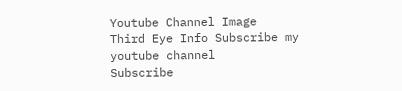Youtube Channel Image
Third Eye Info Subscribe my youtube channel
Subscribe